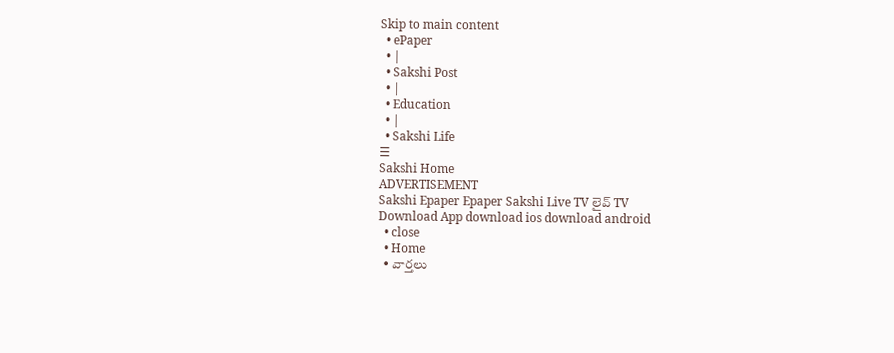Skip to main content
  • ePaper
  • |
  • Sakshi Post
  • |
  • Education
  • |
  • Sakshi Life
☰
Sakshi Home
ADVERTISEMENT
Sakshi Epaper Epaper Sakshi Live TV లైవ్ TV
Download App download ios download android
  • close
  • Home
  • వార్తలు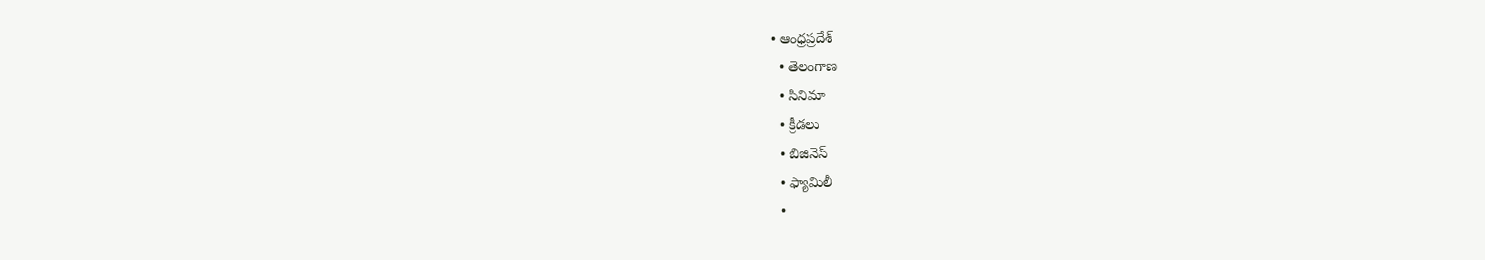• ఆంధ్రప్రదేశ్
  • తెలంగాణ
  • సినిమా
  • క్రీడలు
  • బిజినెస్
  • ఫ్యామిలీ
  •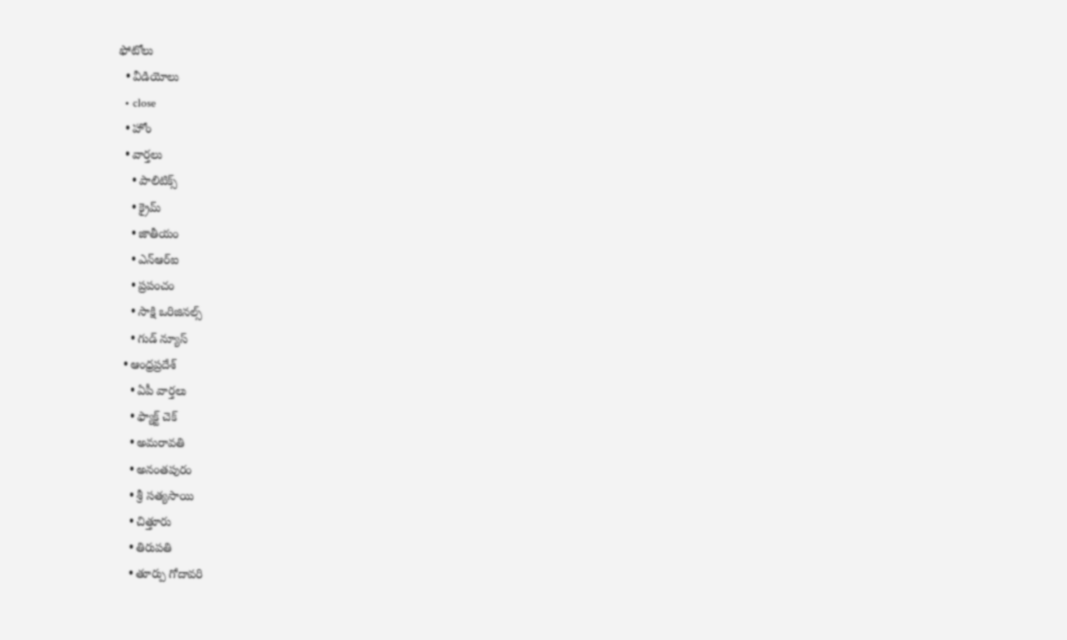ఫోటోలు
  • వీడియోలు
  • close
  • హోం
  • వార్తలు
    • పాలిటిక్స్
    • క్రైమ్
    • జాతీయం
    • ఎన్‌ఆర్‌ఐ
    • ప్రపంచం
    • సాక్షి ఒరిజినల్స్
    • గుడ్ న్యూస్
  • ఆంధ్రప్రదేశ్
    • ఏపీ వార్తలు
    • ఫ్యాక్ట్ చెక్
    • అమరావతి
    • అనంతపురం
    • శ్రీ సత్యసాయి
    • చిత్తూరు
    • తిరుపతి
    • తూర్పు గోదావరి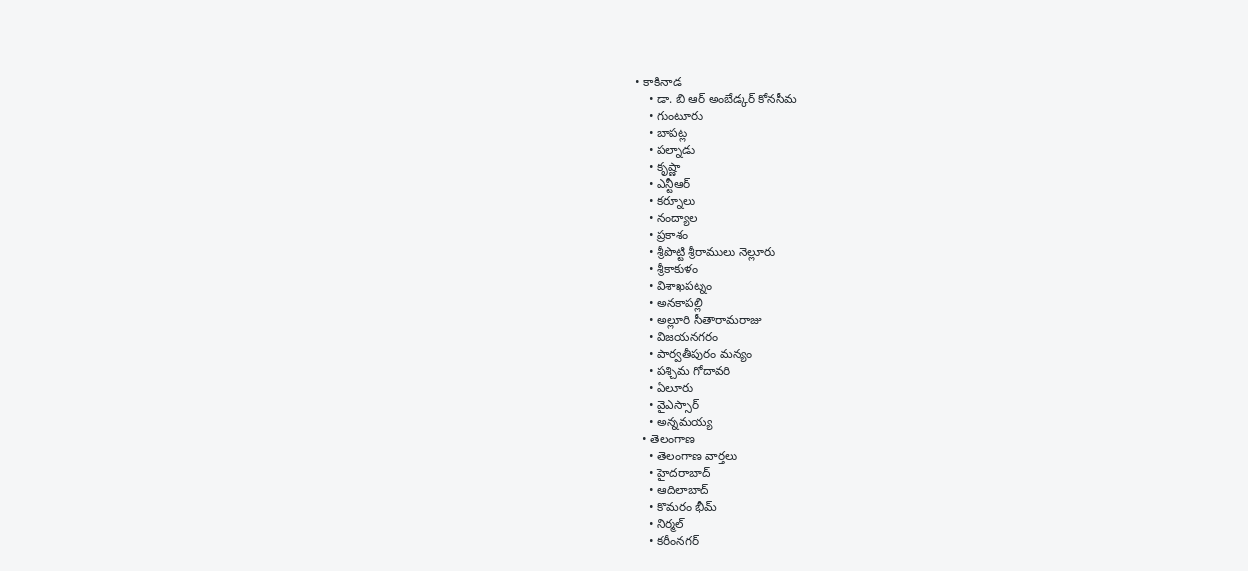• కాకినాడ
    • డా. బి ఆర్‌ అంబేడ్కర్‌ కోనసీమ
    • గుంటూరు
    • బాపట్ల
    • పల్నాడు
    • కృష్ణా
    • ఎన్టీఆర్
    • కర్నూలు
    • నంద్యాల
    • ప్రకాశం
    • శ్రీపొట్టి శ్రీరాములు నెల్లూరు
    • శ్రీకాకుళం
    • విశాఖపట్నం
    • అనకాపల్లి
    • అల్లూరి సీతారామరాజు
    • విజయనగరం
    • పార్వతీపురం మన్యం
    • పశ్చిమ గోదావరి
    • ఏలూరు
    • వైఎస్సార్
    • అన్నమయ్య
  • తెలంగాణ
    • తెలంగాణ వార్తలు
    • హైదరాబాద్
    • ఆదిలాబాద్
    • కొమరం భీమ్
    • నిర్మల్
    • కరీంనగర్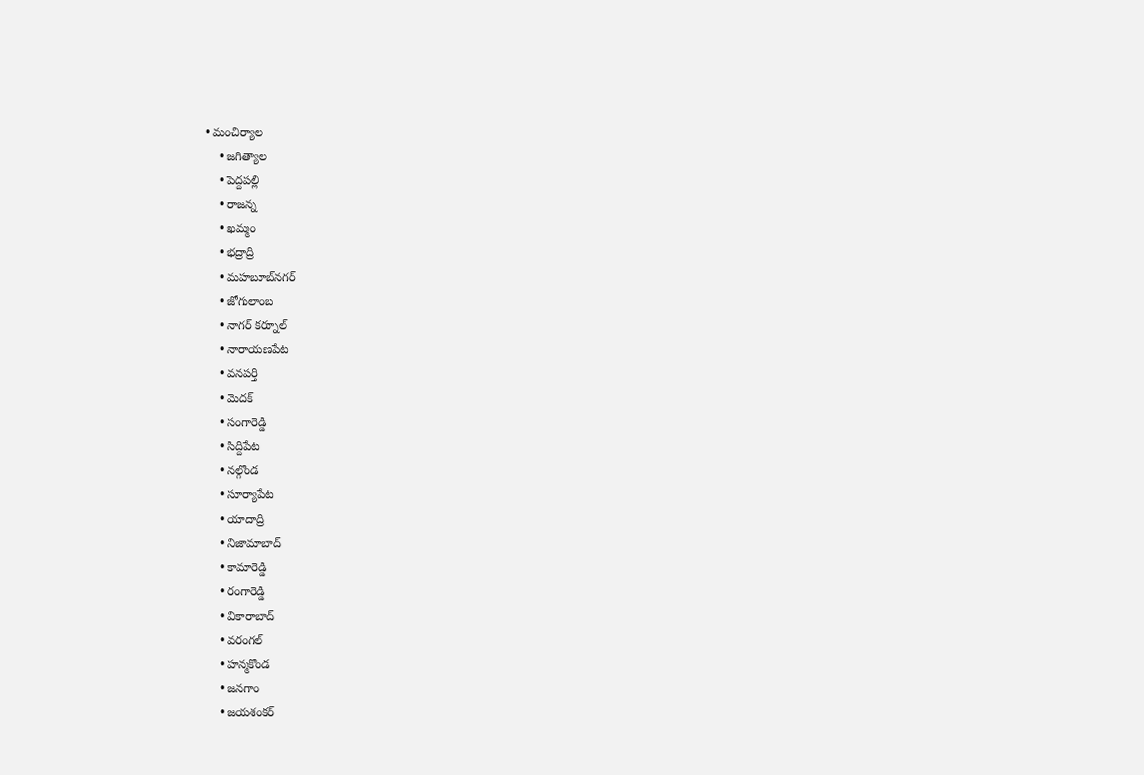• మంచిర్యాల
    • జగిత్యాల
    • పెద్దపల్లి
    • రాజన్న
    • ఖమ్మం
    • భద్రాద్రి
    • మహబూబ్‌నగర్
    • జోగులాంబ
    • నాగర్ కర్నూల్
    • నారాయణపేట
    • వనపర్తి
    • మెదక్
    • సంగారెడ్డి
    • సిద్దిపేట
    • నల్గొండ
    • సూర్యాపేట
    • యాదాద్రి
    • నిజామాబాద్
    • కామారెడ్డి
    • రంగారెడ్డి
    • వికారాబాద్
    • వరంగల్
    • హన్మకొండ
    • జనగాం
    • జయశంకర్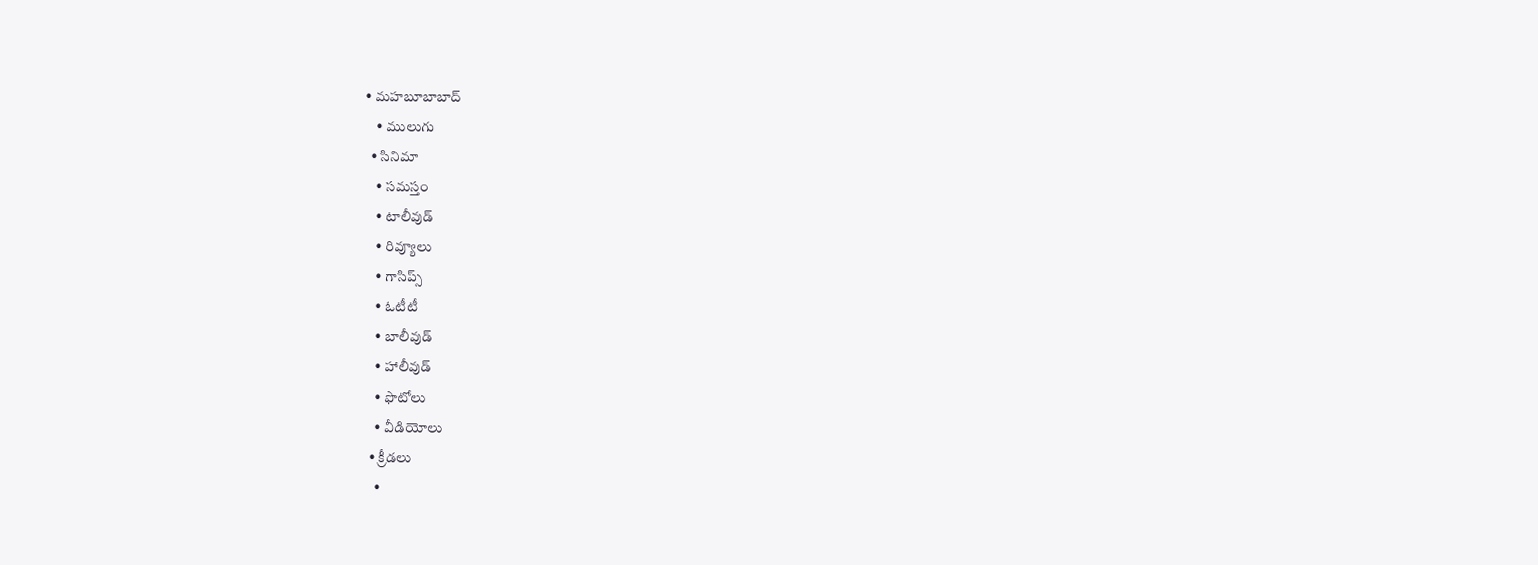• మహబూబాబాద్
    • ములుగు
  • సినిమా
    • సమస్తం
    • టాలీవుడ్
    • రివ్యూలు
    • గాసిప్స్
    • ఓటీటీ
    • బాలీవుడ్
    • హాలీవుడ్
    • ఫొటోలు
    • వీడియోలు
  • క్రీడలు
    •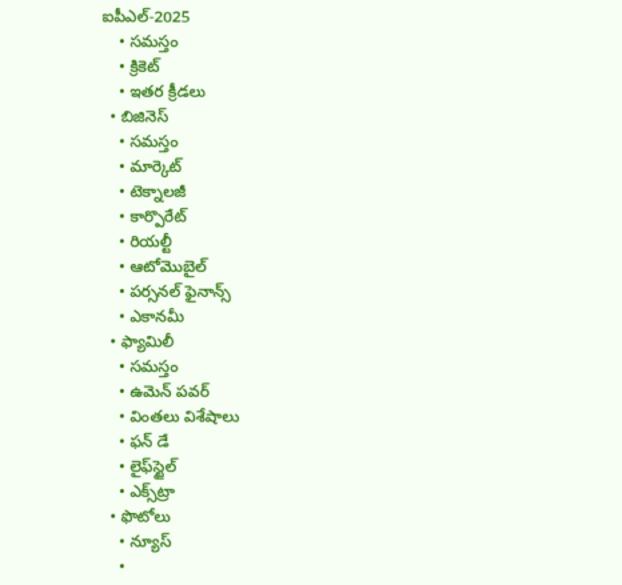ఐపీఎల్‌-2025
    • సమస్తం
    • క్రికెట్
    • ఇతర క్రీడలు
  • బిజినెస్
    • సమస్తం
    • మార్కెట్
    • టెక్నాలజీ
    • కార్పొరేట్
    • రియల్టీ
    • ఆటోమొబైల్
    • పర్సనల్‌ ఫైనాన్స్‌
    • ఎకానమీ
  • ఫ్యామిలీ
    • సమస్తం
    • ఉమెన్‌ పవర్‌
    • వింతలు విశేషాలు
    • ఫన్ డే
    • లైఫ్‌స్టైల్‌
    • ఎక్స్‌ట్రా
  • ఫొటోలు
    • న్యూస్
    •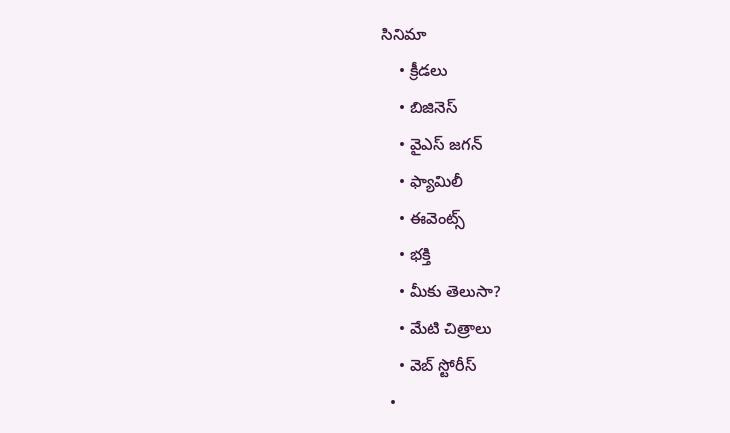సినిమా
    • క్రీడలు
    • బిజినెస్
    • వైఎస్‌ జగన్‌
    • ఫ్యామిలీ
    • ఈవెంట్స్
    • భక్తి
    • మీకు తెలుసా?
    • మేటి చిత్రాలు
    • వెబ్ స్టోరీస్
  •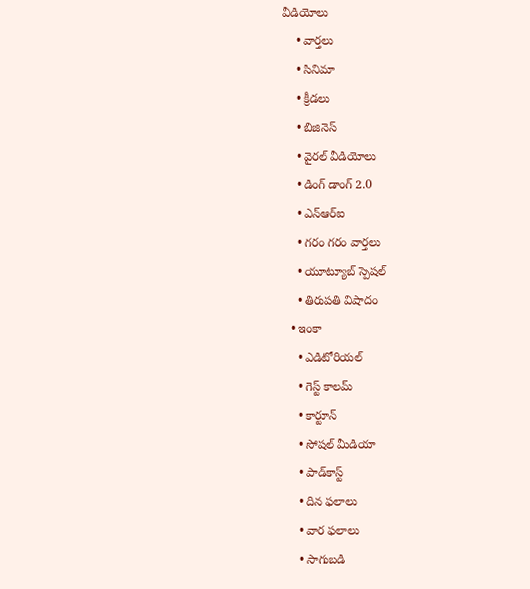వీడియోలు
    • వార్తలు
    • సినిమా
    • క్రీడలు
    • బిజినెస్
    • వైరల్ వీడియోలు
    • డింగ్ డాంగ్ 2.0
    • ఎన్‌ఆర్‌ఐ
    • గరం గరం వార్తలు
    • యూట్యూబ్ స్పెష‌ల్‌
    • తిరుప‌తి విషాదం
  • ఇంకా
    • ఎడిటోరియల్
    • గెస్ట్ కాలమ్
    • కార్టూన్
    • సోషల్ మీడియా
    • పాడ్‌కాస్ట్‌
    • దిన ఫలాలు
    • వార ఫలాలు
    • సాగుబడి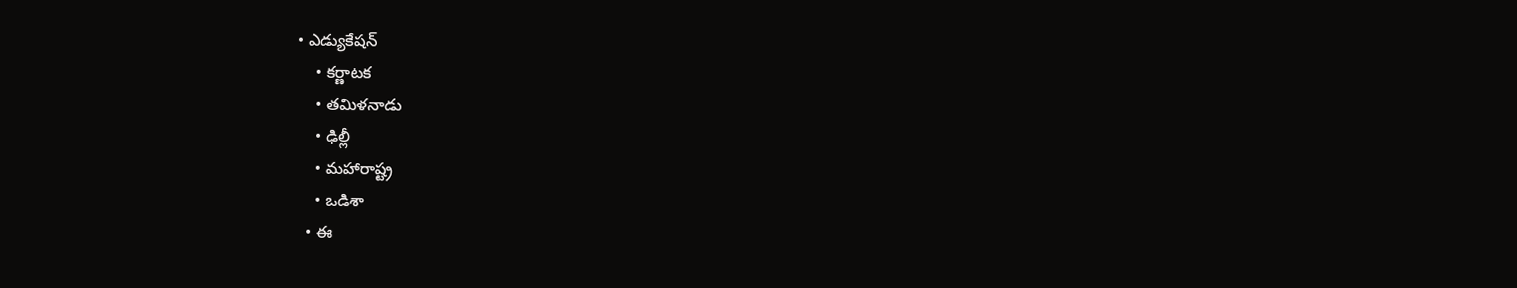• ఎడ్యుకేషన్
    • కర్ణాటక
    • తమిళనాడు
    • ఢిల్లీ
    • మహారాష్ట్ర
    • ఒడిశా
  • ఈ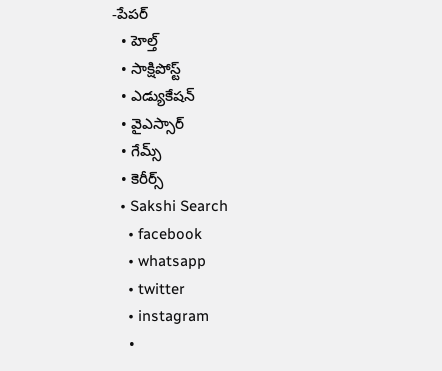-పేపర్
  • హెల్త్‌
  • సాక్షిపోస్ట్
  • ఎడ్యుకేషన్
  • వైఎస్సార్‌
  • గేమ్స్
  • కెరీర్స్
  • Sakshi Search
    • facebook
    • whatsapp
    • twitter
    • instagram
    •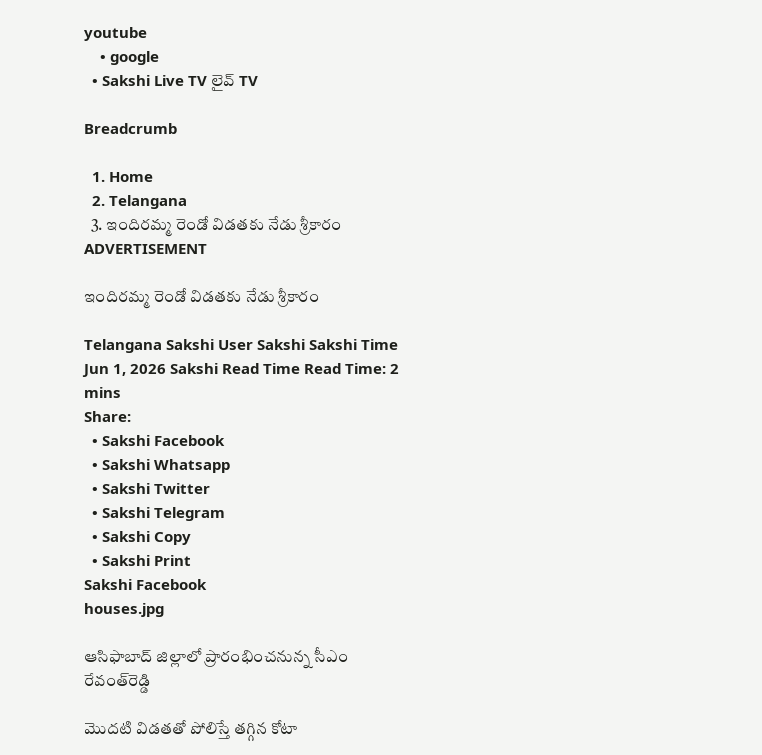youtube
    • google
  • Sakshi Live TV లైవ్ TV

Breadcrumb

  1. Home
  2. Telangana
  3. ఇందిరమ్మ రెండో విడతకు నేడు శ్రీకారం
ADVERTISEMENT

ఇందిరమ్మ రెండో విడతకు నేడు శ్రీకారం

Telangana Sakshi User Sakshi Sakshi Time Jun 1, 2026 Sakshi Read Time Read Time: 2 mins
Share:
  • Sakshi Facebook
  • Sakshi Whatsapp
  • Sakshi Twitter
  • Sakshi Telegram
  • Sakshi Copy
  • Sakshi Print
Sakshi Facebook
houses.jpg

ఆసిఫాబాద్‌ జిల్లాలో ప్రారంభించనున్న సీఎం రేవంత్‌రెడ్డి

మొదటి విడతతో పోలిస్తే తగ్గిన కోటా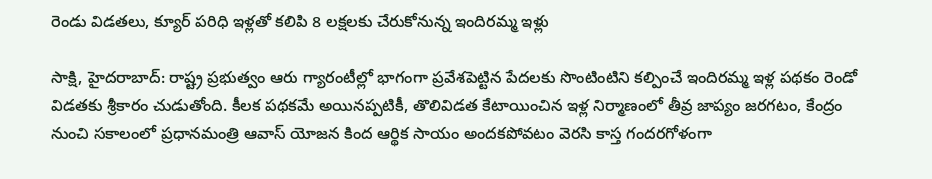రెండు విడతలు, క్యూర్‌ పరిధి ఇళ్లతో కలిపి 8 లక్షలకు చేరుకోనున్న ఇందిరమ్మ ఇళ్లు

సాక్షి, హైదరాబాద్‌: రాష్ట్ర ప్రభుత్వం ఆరు గ్యారంటీల్లో భాగంగా ప్రవేశపెట్టిన పేదలకు సొంటింటిని కల్పించే ఇందిరమ్మ ఇళ్ల పథకం రెండో విడతకు శ్రీకారం చుడుతోంది. కీలక పథకమే అయినప్పటికీ, తొలివిడత కేటాయించిన ఇళ్ల నిర్మాణంలో తీవ్ర జాప్యం జరగటం, కేంద్రం నుంచి సకాలంలో ప్రధానమంత్రి ఆవాస్‌ యోజన కింద ఆర్థిక సాయం అందకపోవటం వెరసి కాస్త గందరగోళంగా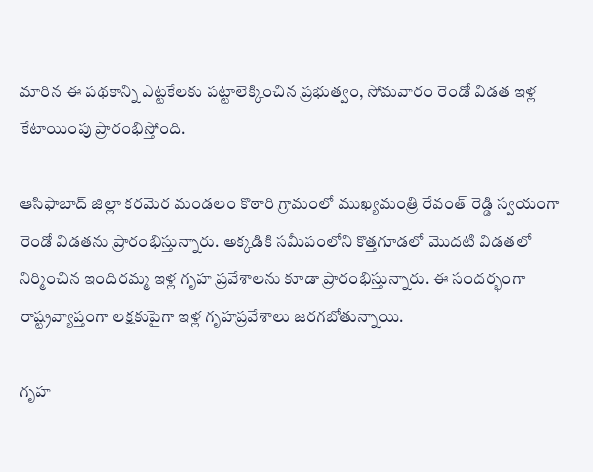మారిన ఈ పథకాన్ని ఎట్టకేలకు పట్టాలెక్కించిన ప్రభుత్వం, సోమవారం రెండో విడత ఇళ్ల కేటాయింపు ప్రారంభిస్తోంది.

ఆసిఫాబాద్‌ జిల్లా కరమెర మండలం కొఠారి గ్రామంలో ముఖ్యమంత్రి రేవంత్‌ రెడ్డి స్వయంగా రెండో విడతను ప్రారంభిస్తున్నారు. అక్కడికి సమీపంలోని కొత్తగూడలో మొదటి విడతలో నిర్మించిన ఇందిరమ్మ ఇళ్ల గృహ ప్రవేశాలను కూడా ప్రారంభిస్తున్నారు. ఈ సందర్భంగా రాష్ట్రవ్యాప్తంగా లక్షకుపైగా ఇళ్ల గృహప్రవేశాలు జరగబోతున్నాయి.

గృహ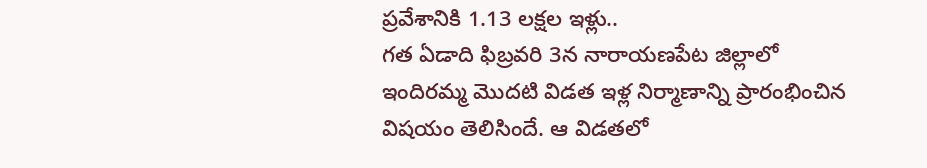ప్రవేశానికి 1.13 లక్షల ఇళ్లు..
గత ఏడాది ఫిబ్రవరి 3న నారాయణపేట జిల్లాలో ఇందిరమ్మ మొదటి విడత ఇళ్ల నిర్మాణాన్ని ప్రారంభించిన విషయం తెలిసిందే. ఆ విడతలో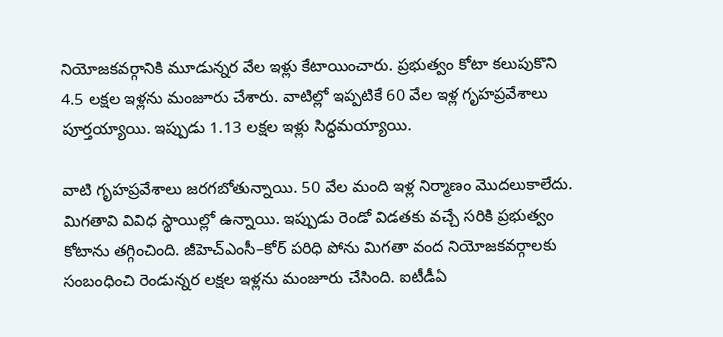నియోజకవర్గానికి మూడున్నర వేల ఇళ్లు కేటాయించారు. ప్రభుత్వం కోటా కలుపుకొని 4.5 లక్షల ఇళ్లను మంజూరు చేశారు. వాటిల్లో ఇప్పటికే 60 వేల ఇళ్ల గృహప్రవేశాలు పూర్తయ్యాయి. ఇప్పుడు 1.13 లక్షల ఇళ్లు సిద్ధమయ్యాయి.

వాటి గృహప్రవేశాలు జరగబోతున్నాయి. 50 వేల మంది ఇళ్ల నిర్మాణం మొదలుకాలేదు. మిగతావి వివిధ స్థాయిల్లో ఉన్నాయి. ఇప్పుడు రెండో విడతకు వచ్చే సరికి ప్రభుత్వం కోటాను తగ్గించింది. జీహెచ్‌ఎంసీ–కోర్‌ పరిధి పోను మిగతా వంద నియోజకవర్గాలకు సంబంధించి రెండున్నర లక్షల ఇళ్లను మంజూరు చేసింది. ఐటీడీఏ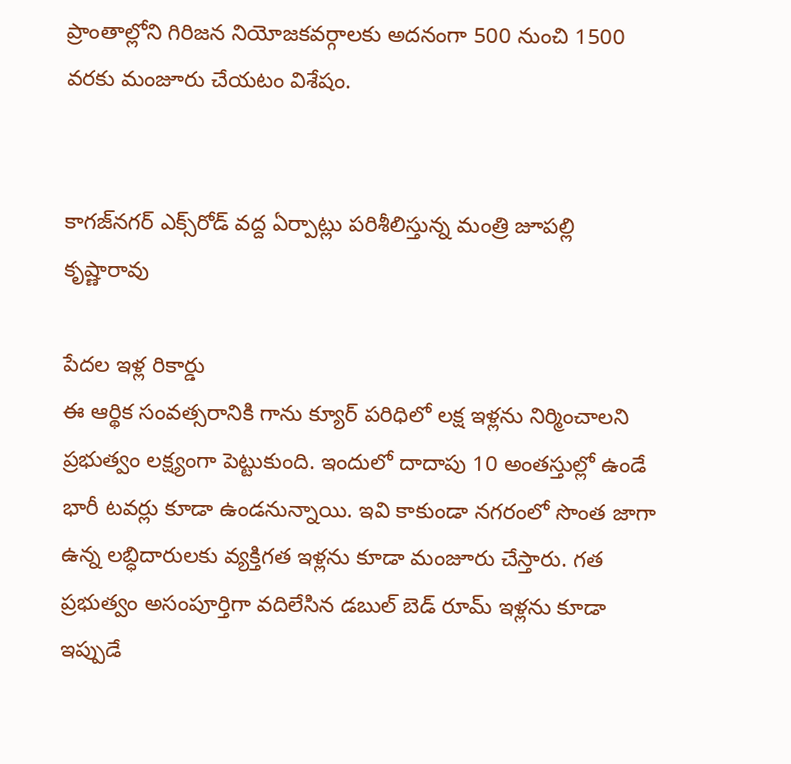ప్రాంతాల్లోని గిరిజన నియోజకవర్గాలకు అదనంగా 500 నుంచి 1500 వరకు మంజూరు చేయటం విశేషం.


కాగజ్‌నగర్‌ ఎక్స్‌రోడ్‌ వద్ద ఏర్పాట్లు పరిశీలిస్తున్న మంత్రి జూపల్లి కృష్ణారావు

పేదల ఇళ్ల రికార్డు
ఈ ఆర్థిక సంవత్సరానికి గాను క్యూర్‌ పరిధిలో లక్ష ఇళ్లను నిర్మించాలని ప్రభుత్వం లక్ష్యంగా పెట్టుకుంది. ఇందులో దాదాపు 10 అంతస్తుల్లో ఉండే భారీ టవర్లు కూడా ఉండనున్నాయి. ఇవి కాకుండా నగరంలో సొంత జాగా ఉన్న లబ్ధిదారులకు వ్యక్తిగత ఇళ్లను కూడా మంజూరు చేస్తారు. గత ప్రభుత్వం అసంపూర్తిగా వదిలేసిన డబుల్‌ బెడ్‌ రూమ్‌ ఇళ్లను కూడా ఇప్పుడే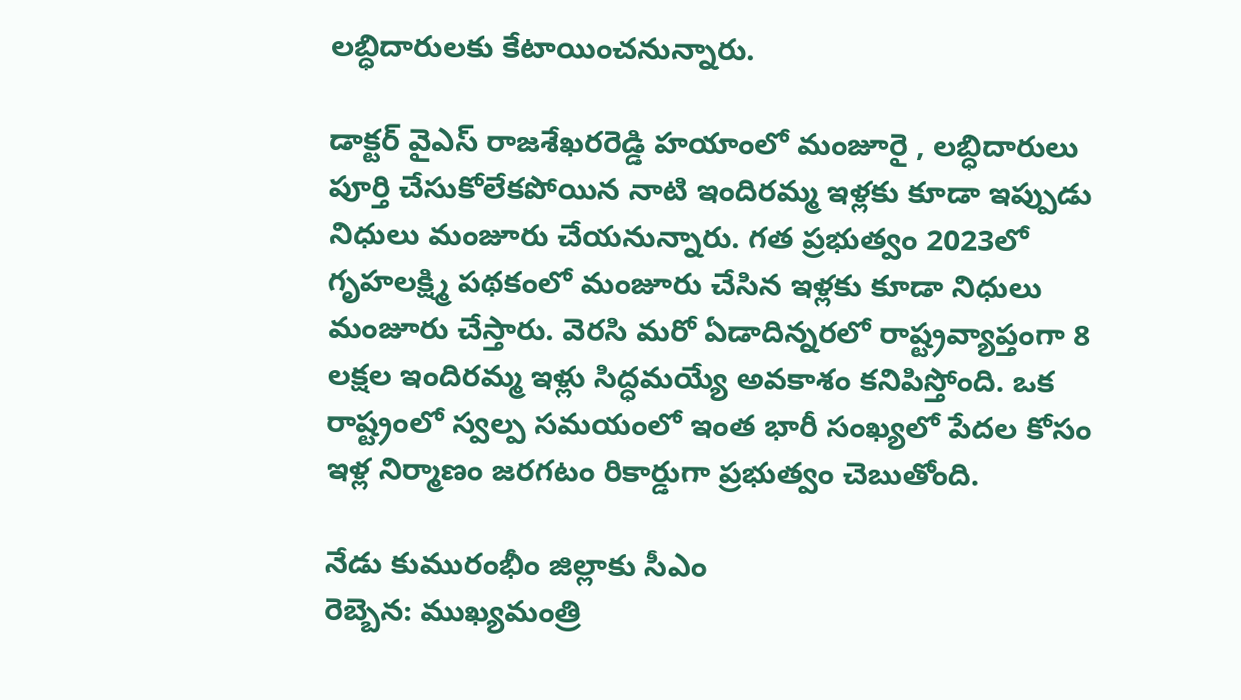లబ్ధిదారులకు కేటాయించనున్నారు.

డాక్టర్‌ వైఎస్‌ రాజశేఖరరెడ్డి హయాంలో మంజూరై , లబ్ధిదారులు పూర్తి చేసుకోలేకపోయిన నాటి ఇందిరమ్మ ఇళ్లకు కూడా ఇప్పుడు నిధులు మంజూరు చేయనున్నారు. గత ప్రభుత్వం 2023లో గృహలక్ష్మి పథకంలో మంజూరు చేసిన ఇళ్లకు కూడా నిధులు మంజూరు చేస్తారు. వెరసి మరో ఏడాదిన్నరలో రాష్ట్రవ్యాప్తంగా 8 లక్షల ఇందిరమ్మ ఇళ్లు సిద్ధమయ్యే అవకాశం కనిపిస్తోంది. ఒక రాష్ట్రంలో స్వల్ప సమయంలో ఇంత భారీ సంఖ్యలో పేదల కోసం ఇళ్ల నిర్మాణం జరగటం రికార్డుగా ప్రభుత్వం చెబుతోంది.

నేడు కుమురంభీం జిల్లాకు సీఎం
రెబ్బెన: ముఖ్యమంత్రి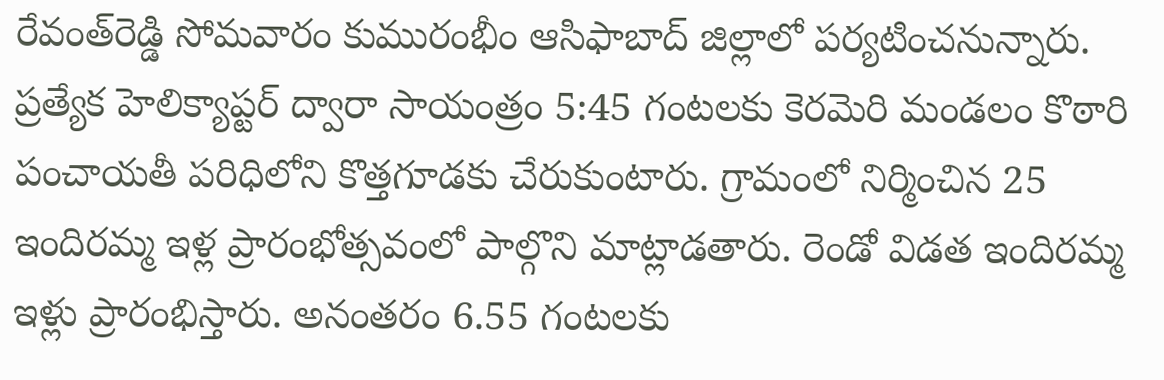రేవంత్‌రెడ్డి సోమవారం కుమురంభీం ఆసిఫాబాద్‌ జిల్లాలో పర్యటించనున్నారు. ప్రత్యేక హెలిక్యాప్టర్‌ ద్వారా సాయంత్రం 5:45 గంటలకు కెరమెరి మండలం కొఠారి పంచాయతీ పరిధిలోని కొత్తగూడకు చేరుకుంటారు. గ్రామంలో నిర్మించిన 25 ఇందిరమ్మ ఇళ్ల ప్రారంభోత్సవంలో పాల్గొని మాట్లాడతారు. రెండో విడత ఇందిరమ్మ ఇళ్లు ప్రారంభిస్తారు. అనంతరం 6.55 గంటలకు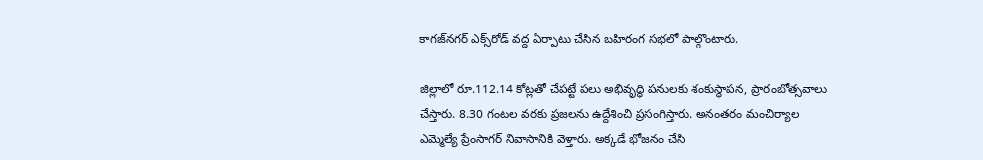కాగజ్‌నగర్‌ ఎక్స్‌రోడ్‌ వద్ద ఏర్పాటు చేసిన బహిరంగ సభలో పాల్గొంటారు.

జిల్లాలో రూ.112.14 కోట్లతో చేపట్టే పలు అభివృద్ధి పనులకు శంకుస్థాపన, ప్రారంబోత్సవాలు చేస్తారు. 8.30 గంటల వరకు ప్రజలను ఉద్దేశించి ప్రసంగిస్తారు. అనంతరం మంచిర్యాల ఎమ్మెల్యే ప్రేంసాగర్‌ నివాసానికి వెళ్తారు. అక్కడే భోజనం చేసి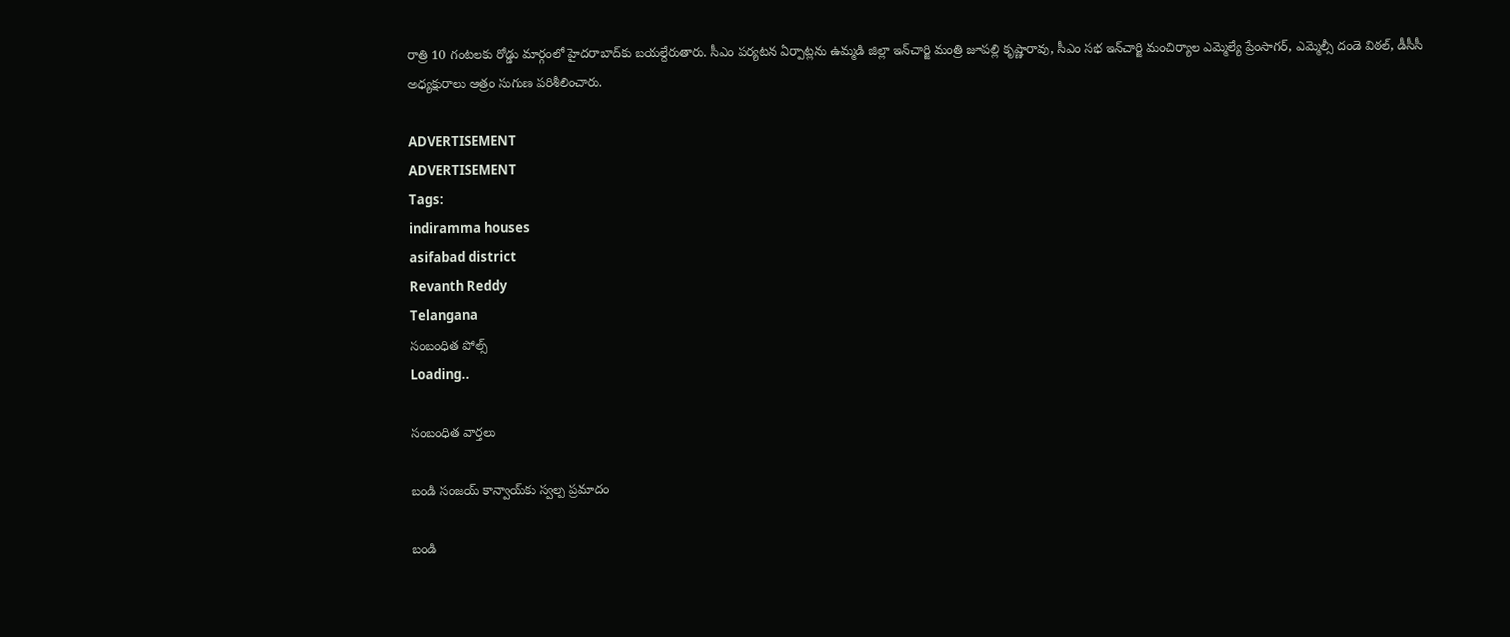రాత్రి 10 గంటలకు రోడ్డు మార్గంలో హైదరాబాద్‌కు బయల్దేరుతారు. సీఎం పర్యటన ఏర్పాట్లను ఉమ్మడి జిల్లా ఇన్‌చార్జి మంత్రి జూపల్లి కృష్ణారావు, సీఎం సభ ఇన్‌చార్జి మంచిర్యాల ఎమ్మెల్యే ప్రేంసాగర్, ఎమ్మెల్సీ దండె విఠల్, డీసీసీ అధ్యక్షురాలు ఆత్రం సుగుణ పరిశీలించారు.

ADVERTISEMENT
ADVERTISEMENT
Tags:
indiramma houses
asifabad district
Revanth Reddy
Telangana
సంబంధిత పోల్స్
Loading..

సంబంధిత వార్తలు

బండి సంజయ్‌ కాన్వాయ్‌కు స్వల్ప ప్రమాదం

బండి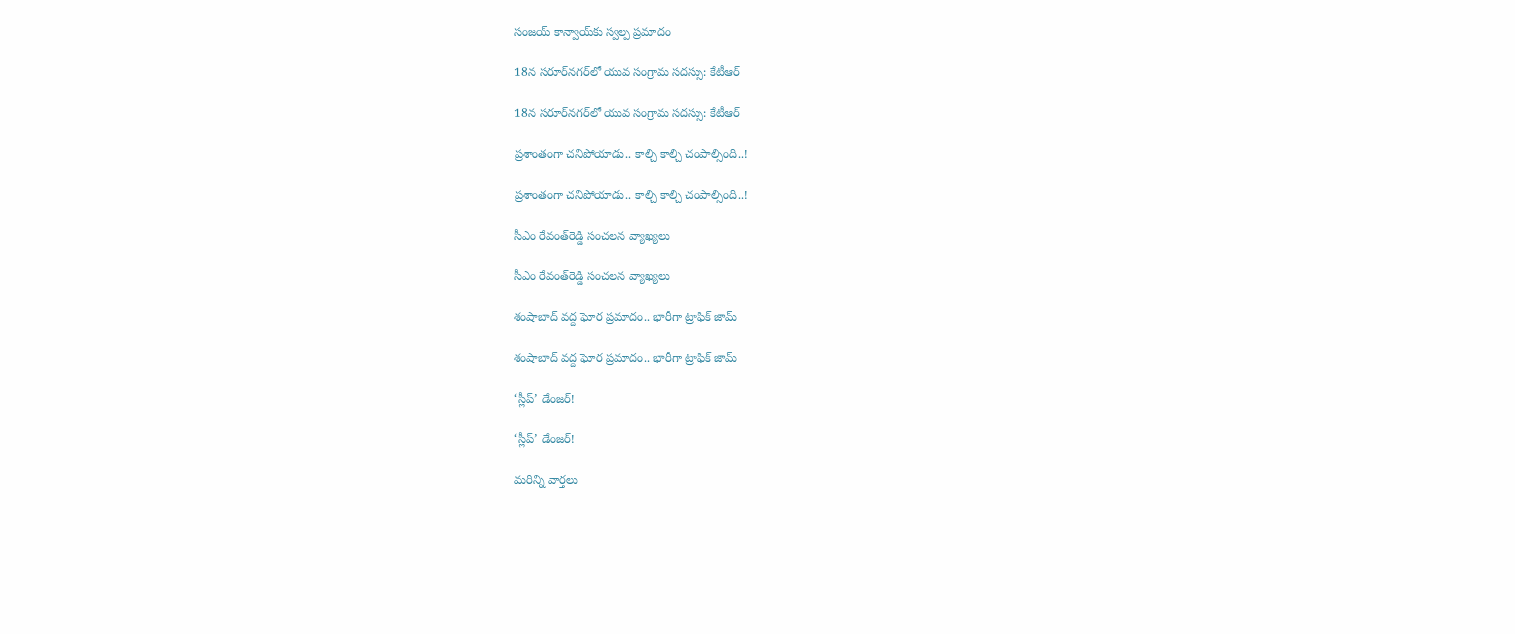సంజయ్‌ కాన్వాయ్‌కు స్వల్ప ప్రమాదం

18న సరూర్‌నగర్‌లో యువ సంగ్రామ సదస్సు: కేటీఆర్‌

18న సరూర్‌నగర్‌లో యువ సంగ్రామ సదస్సు: కేటీఆర్‌

ప్రశాంతంగా చనిపోయాడు.. కాల్చి కాల్చి చంపాల్సింది..!

ప్రశాంతంగా చనిపోయాడు.. కాల్చి కాల్చి చంపాల్సింది..!

సీఎం రేవంత్‌రెడ్డి సంచలన వ్యాఖ్యలు

సీఎం రేవంత్‌రెడ్డి సంచలన వ్యాఖ్యలు

శంషాబాద్‌ వద్ద ఘోర ప్రమాదం.. భారీగా ట్రాఫిక్‌ జామ్‌

శంషాబాద్‌ వద్ద ఘోర ప్రమాదం.. భారీగా ట్రాఫిక్‌ జామ్‌

‘స్లీప్‌’ డేంజర్‌!

‘స్లీప్‌’ డేంజర్‌!

మరిన్ని వార్తలు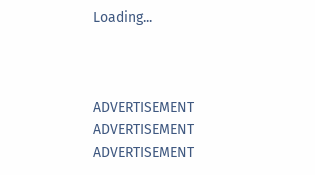Loading...



ADVERTISEMENT
ADVERTISEMENT
ADVERTISEMENT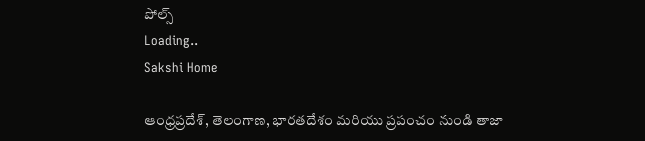పోల్స్
Loading..
Sakshi Home

ఆంధ్రప్రదేశ్, తెలంగాణ, భారతదేశం మరియు ప్రపంచం నుండి తాజా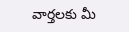వార్తలకు మీ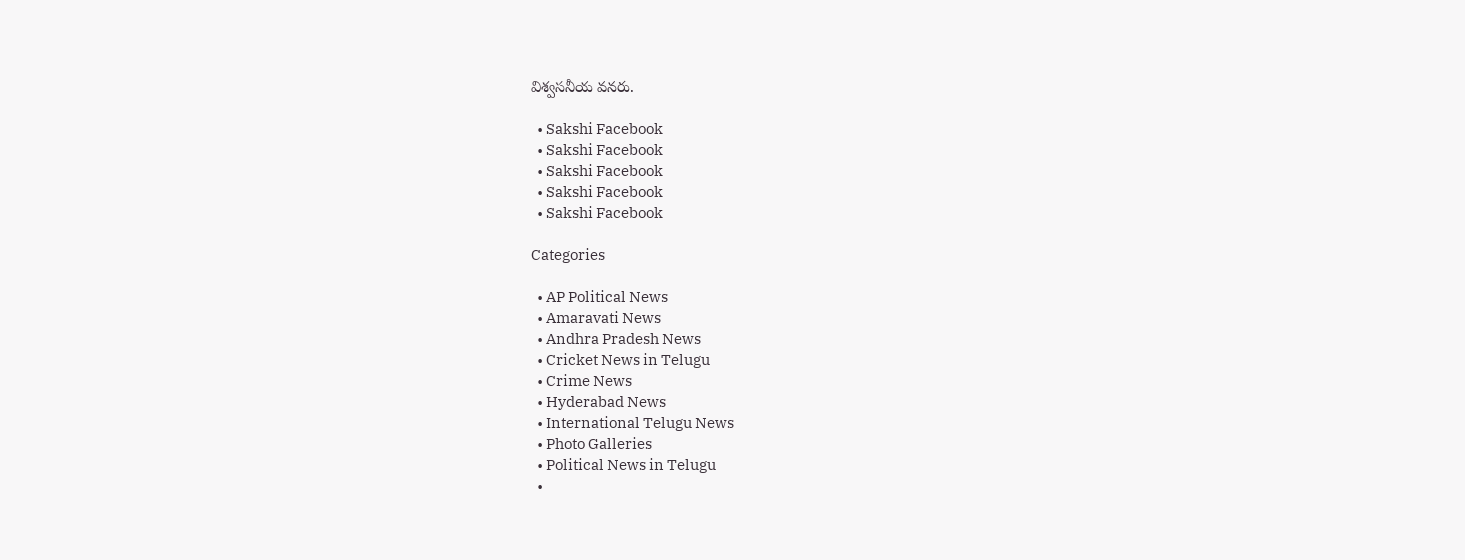విశ్వసనీయ వనరు.

  • Sakshi Facebook
  • Sakshi Facebook
  • Sakshi Facebook
  • Sakshi Facebook
  • Sakshi Facebook

Categories

  • AP Political News
  • Amaravati News
  • Andhra Pradesh News
  • Cricket News in Telugu
  • Crime News
  • Hyderabad News
  • International Telugu News
  • Photo Galleries
  • Political News in Telugu
  •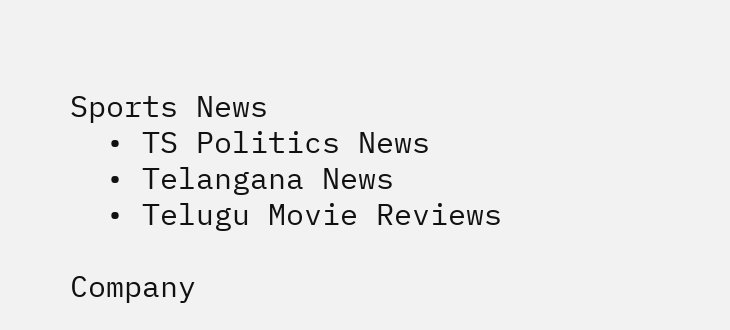Sports News
  • TS Politics News
  • Telangana News
  • Telugu Movie Reviews

Company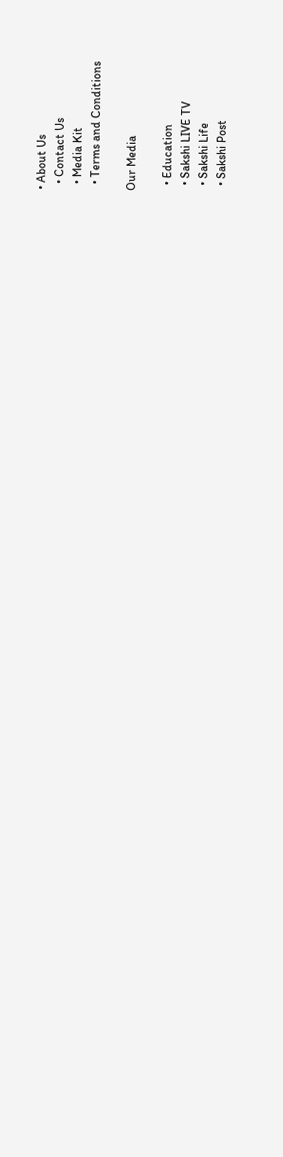• About Us
  • Contact Us
  • Media Kit
  • Terms and Conditions

Our Media

  • Education
  • Sakshi LIVE TV
  • Sakshi Life
  • Sakshi Post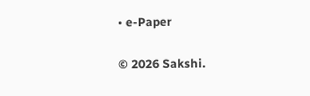• e-Paper

© 2026 Sakshi.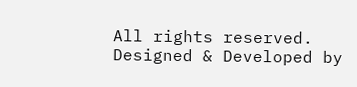All rights reserved. Designed & Developed by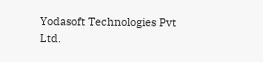Yodasoft Technologies Pvt Ltd.